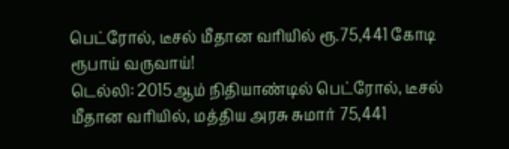பெட்ரோல், டீசல் மீதான வரியில் ரூ.75,441 கோடி ரூபாய் வருவாய்!
டெல்லி: 2015ஆம் நிதியாண்டில் பெட்ரோல், டீசல் மீதான வரியில், மத்திய அரசு சுமார் 75,441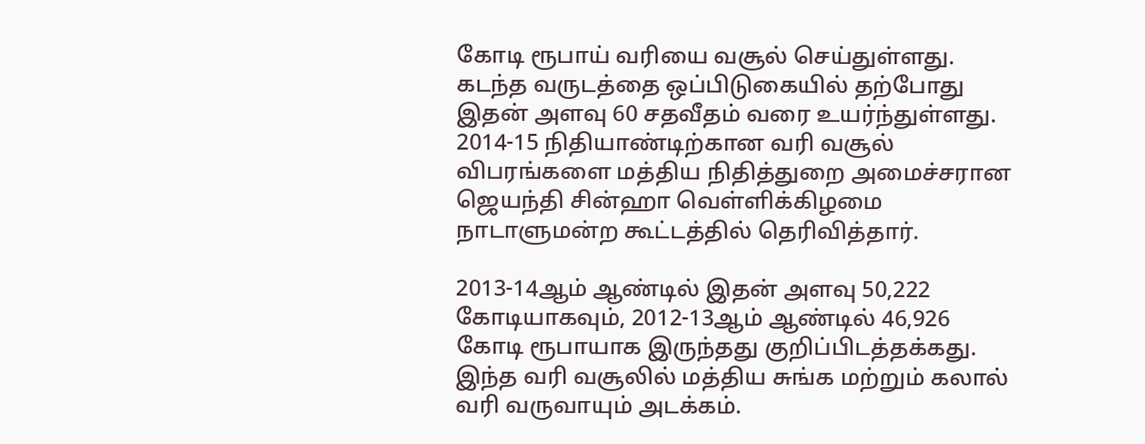கோடி ரூபாய் வரியை வசூல் செய்துள்ளது. கடந்த வருடத்தை ஒப்பிடுகையில் தற்போது இதன் அளவு 60 சதவீதம் வரை உயர்ந்துள்ளது.
2014-15 நிதியாண்டிற்கான வரி வசூல் விபரங்களை மத்திய நிதித்துறை அமைச்சரான ஜெயந்தி சின்ஹா வெள்ளிக்கிழமை நாடாளுமன்ற கூட்டத்தில் தெரிவித்தார்.

2013-14ஆம் ஆண்டில் இதன் அளவு 50,222 கோடியாகவும், 2012-13ஆம் ஆண்டில் 46,926 கோடி ரூபாயாக இருந்தது குறிப்பிடத்தக்கது.
இந்த வரி வசூலில் மத்திய சுங்க மற்றும் கலால் வரி வருவாயும் அடக்கம்.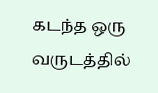கடந்த ஒரு வருடத்தில்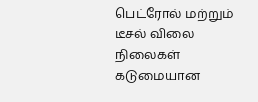பெட்ரோல் மற்றும் டீசல் விலை நிலைகள் கடுமையான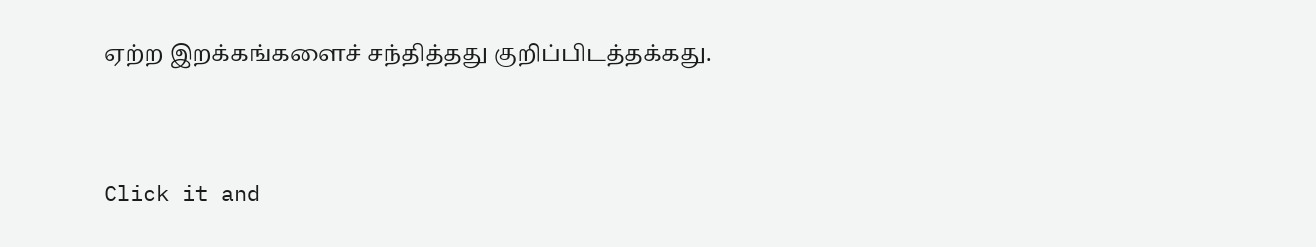ஏற்ற இறக்கங்களைச் சந்தித்தது குறிப்பிடத்தக்கது.


Click it and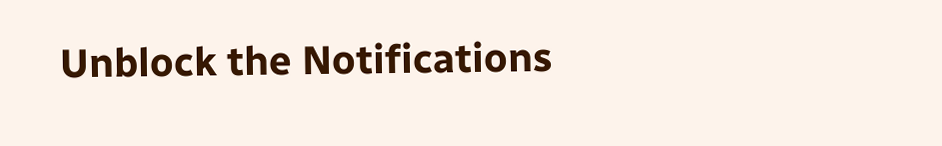Unblock the Notifications